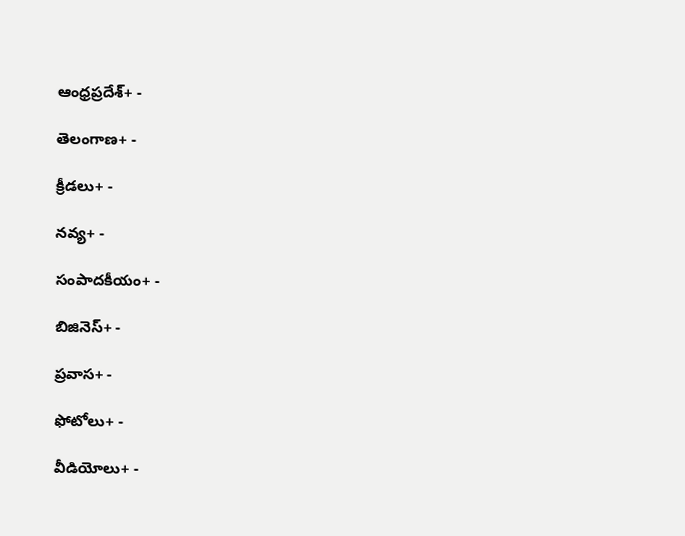ఆంధ్రప్రదేశ్+ -

తెలంగాణ+ -

క్రీడలు+ -

నవ్య+ -

సంపాదకీయం+ -

బిజినెస్+ -

ప్రవాస+ -

ఫోటోలు+ -

వీడియోలు+ -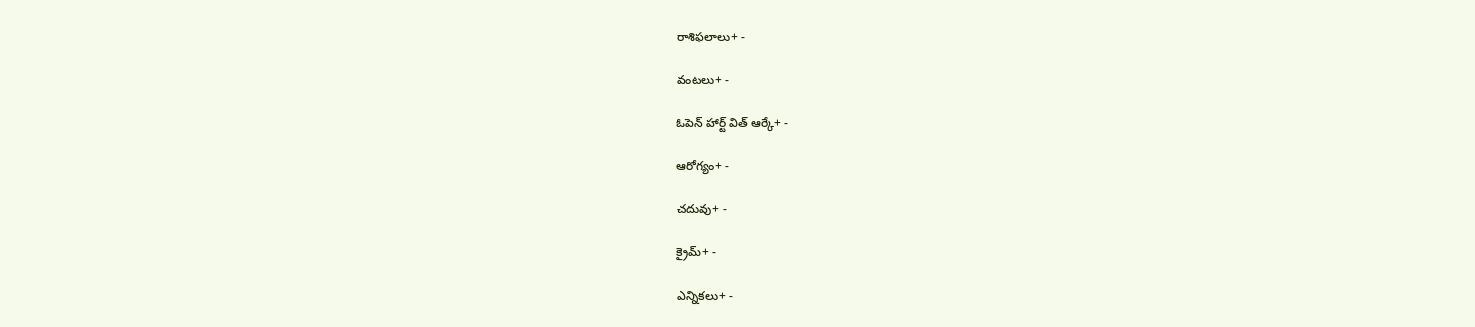రాశిఫలాలు+ -

వంటలు+ -

ఓపెన్ హార్ట్ విత్ ఆర్కే+ -

ఆరోగ్యం+ -

చదువు+ -

క్రైమ్+ -

ఎన్నికలు+ -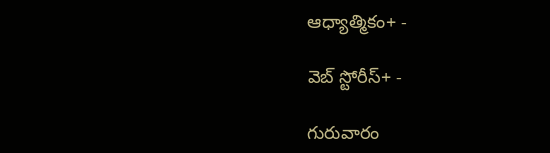ఆధ్యాత్మికం+ -

వెబ్ స్టోరీస్+ -

గురువారం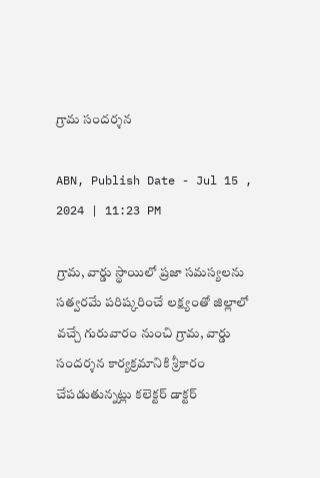గ్రామ సందర్శన

ABN, Publish Date - Jul 15 , 2024 | 11:23 PM

గ్రామ, వార్డు స్థాయిలో ప్రజా సమస్యలను సత్వరమే పరిష్కరించే లక్ష్యంతో జిల్లాలో వచ్చే గురువారం నుంచి గ్రామ, వార్డు సందర్శన కార్యక్రమానికి శ్రీకారం చేపడుతున్నట్లు కలెక్టర్‌ డాక్టర్‌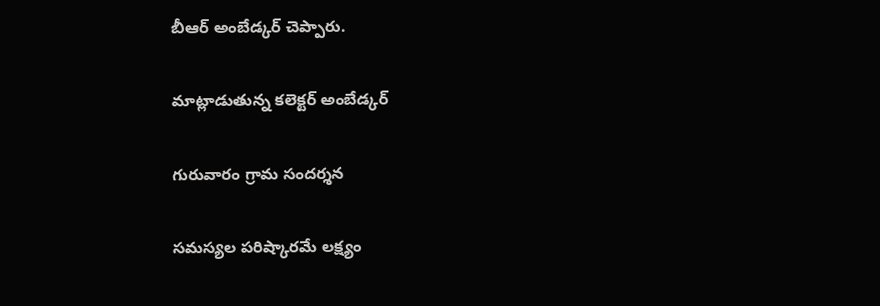బీఆర్‌ అంబేడ్కర్‌ చెప్పారు.

మాట్లాడుతున్న కలెక్టర్‌ అంబేడ్కర్‌

గురువారం గ్రామ సందర్శన

సమస్యల పరిష్కారమే లక్ష్యం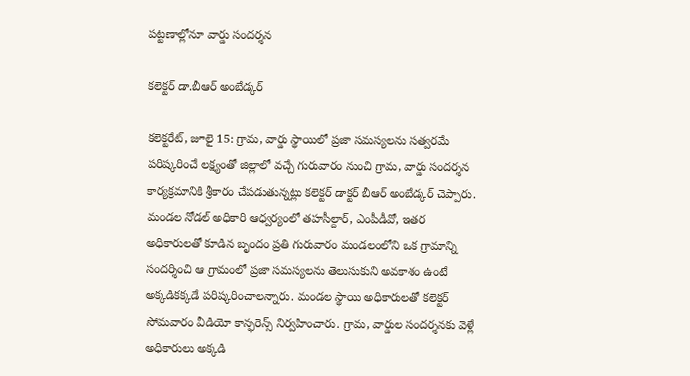పట్టణాల్లోనూ వార్డు సందర్శన

కలెక్టర్‌ డా.బీఆర్‌ అంబేడ్కర్‌

కలెక్టరేట్‌, జూలై 15: గ్రామ, వార్డు స్థాయిలో ప్రజా సమస్యలను సత్వరమే పరిష్కరించే లక్ష్యంతో జిల్లాలో వచ్చే గురువారం నుంచి గ్రామ, వార్డు సందర్శన కార్యక్రమానికి శ్రీకారం చేపడుతున్నట్లు కలెక్టర్‌ డాక్టర్‌ బీఆర్‌ అంబేడ్కర్‌ చెప్పారు. మండల నోడల్‌ అధికారి ఆధ్వర్యంలో తహసీల్దార్‌, ఎంపీడీవో, ఇతర అధికారులతో కూడిన బృందం ప్రతి గురువారం మండలంలోని ఒక గ్రామాన్ని సందర్శించి ఆ గ్రామంలో ప్రజా సమస్యలను తెలుసుకుని అవకాశం ఉంటే అక్కడికక్కడే పరిష్కరించాలన్నారు. మండల స్థాయి అధికారులతో కలెక్టర్‌ సోమవారం వీడియో కాన్ఫరెన్స్‌ నిర్వహించారు. గ్రామ, వార్డుల సందర్శనకు వెళ్లే అధికారులు అక్కడి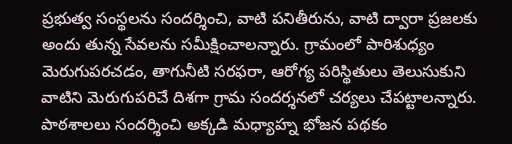ప్రభుత్వ సంస్థలను సందర్శించి, వాటి పనితీరును, వాటి ద్వారా ప్రజలకు అందు తున్న సేవలను సమీక్షించాలన్నారు. గ్రామంలో పారిశుధ్యం మెరుగుపరచడం, తాగునీటి సరఫరా, ఆరోగ్య పరిస్థితులు తెలుసుకుని వాటిని మెరుగుపరిచే దిశగా గ్రామ సందర్శనలో చర్యలు చేపట్టాలన్నారు. పాఠశాలలు సందర్శించి అక్కడి మధ్యాహ్న భోజన పథకం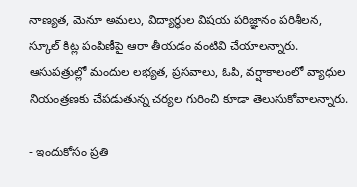నాణ్యత, మెనూ అమలు, విద్యార్థుల విషయ పరిజ్ఞానం పరిశీలన, స్కూల్‌ కిట్ల పంపిణీపై ఆరా తీయడం వంటివి చేయాలన్నారు. ఆసుపత్రుల్లో మందుల లభ్యత, ప్రసవాలు, ఓపి, వర్షాకాలంలో వ్యాధుల నియంత్రణకు చేపడుతున్న చర్యల గురించి కూడా తెలుసుకోవాలన్నారు.

- ఇందుకోసం ప్రతి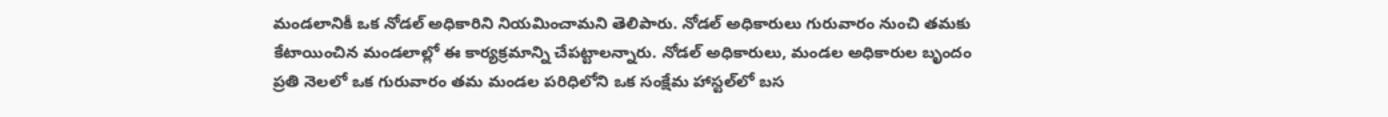మండలానికీ ఒక నోడల్‌ అధికారిని నియమించామని తెలిపారు. నోడల్‌ అధికారులు గురువారం నుంచి తమకు కేటాయించిన మండలాల్లో ఈ కార్యక్రమాన్ని చేపట్టాలన్నారు. నోడల్‌ అధికారులు, మండల అధికారుల బృందం ప్రతి నెలలో ఒక గురువారం తమ మండల పరిధిలోని ఒక సంక్షేమ హాస్టల్‌లో బస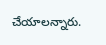చేయాలన్నారు.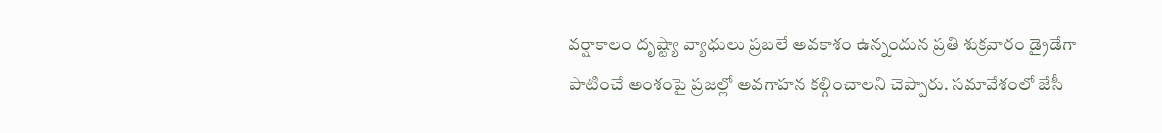వర్షాకాలం దృష్ట్యా వ్యాధులు ప్రబలే అవకాశం ఉన్నందున ప్రతి శుక్రవారం డ్రైడేగా పాటించే అంశంపై ప్రజల్లో అవగాహన కల్గించాలని చెప్పారు. సమావేశంలో జేసీ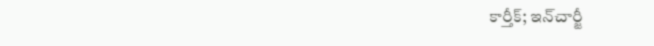కార్తీక్‌; ఇన్‌చార్జీ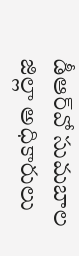డీఆర్‌వో సుమబాల జిల్లా అధికారులు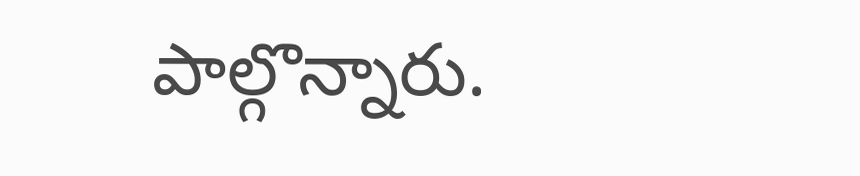పాల్గొన్నారు.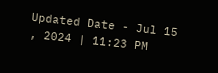Updated Date - Jul 15 , 2024 | 11:23 PM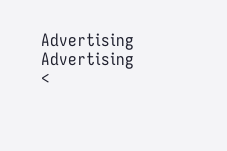Advertising
Advertising
<